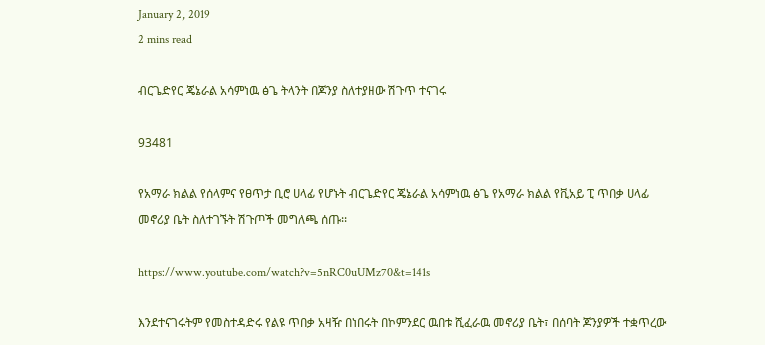January 2, 2019
2 mins read

ብርጌድየር ጄኔራል አሳምነዉ ፅጌ ትላንት በጆንያ ስለተያዘው ሽጉጥ ተናገሩ

93481

የአማራ ክልል የሰላምና የፀጥታ ቢሮ ሀላፊ የሆኑት ብርጌድየር ጄኔራል አሳምነዉ ፅጌ የአማራ ክልል የቪአይ ፒ ጥበቃ ሀላፊ መኖሪያ ቤት ስለተገኙት ሽጉጦች መግለጫ ሰጡ፡፡

https://www.youtube.com/watch?v=5nRC0uUMz70&t=141s

እንደተናገሩትም የመስተዳድሩ የልዩ ጥበቃ አዛዥ በነበሩት በኮምንደር ዉበቱ ሺፈራዉ መኖሪያ ቤት፣ በሰባት ጆንያዎች ተቋጥረው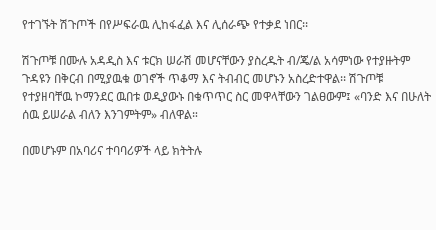የተገኙት ሽጉጦች በየሥፍራዉ ሊከፋፈል እና ሊሰራጭ የተቃደ ነበር፡፡

ሽጉጦቹ በሙሉ አዳዲስ እና ቱርክ ሠራሽ መሆናቸውን ያስረዱት ብ/ጄ/ል አሳምነው የተያዙትም ጉዳዩን በቅርብ በሚያዉቁ ወገኖች ጥቆማ እና ትብብር መሆኑን አስረድተዋል፡፡ ሽጉጦቹ የተያዘባቸዉ ኮማንደር ዉበቱ ወዲያውኑ በቁጥጥር ስር መዋላቸውን ገልፀውም፤ «ባንድ እና በሁለት ሰዉ ይሠራል ብለን እንገምትም» ብለዋል።

በመሆኑም በአባሪና ተባባሪዎች ላይ ክትትሉ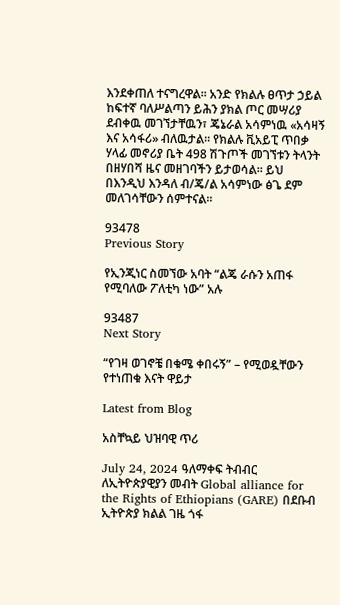እንደቀጠለ ተናግረዋል፡፡ አንድ የክልሉ ፀጥታ ኃይል ከፍተኛ ባለሥልጣን ይሕን ያክል ጦር መሣሪያ ደብቀዉ መገኘታቸዉን፣ ጄኔራል አሳምነዉ «አሳዛኝ እና አሳፋሪ» ብለዉታል። የክልሉ ቪአይፒ ጥበቃ ሃላፊ መኖሪያ ቤት 498 ሽጉጦች መገኘቱን ትላንት በዘሃበሻ ዜና መዘገባችን ይታወሳል፡፡ ይህ በእንዲህ እንዳለ ብ/ጄ/ል አሳምነው ፅጌ ደም መለገሳቸውን ሰምተናል፡፡

93478
Previous Story

የኢንጂነር ስመኘው አባት “ልጄ ራሱን አጠፋ የሚባለው ፖለቲካ ነው” አሉ

93487
Next Story

“የገዛ ወገኖቼ በቁሜ ቀበሩኝ” – የሚወዷቸውን የተነጠቁ እናት ዋይታ

Latest from Blog

አስቸኳይ ህዝባዊ ጥሪ

July 24, 2024 ዓለማቀፍ ትብብር ለኢትዮጵያዊያን መብት Global alliance for the Rights of Ethiopians (GARE) በደቡብ ኢትዮጵያ ክልል ገዜ ጎፋ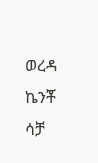ወረዳ ኬንቾ ሳቻ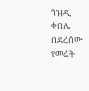ጎዝዲ ቀበሌ በደረሰው የመሬት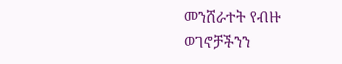መንሸራተት የብዙ ወገኖቻችንን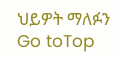ህይዎት ማለፉን
Go toTop